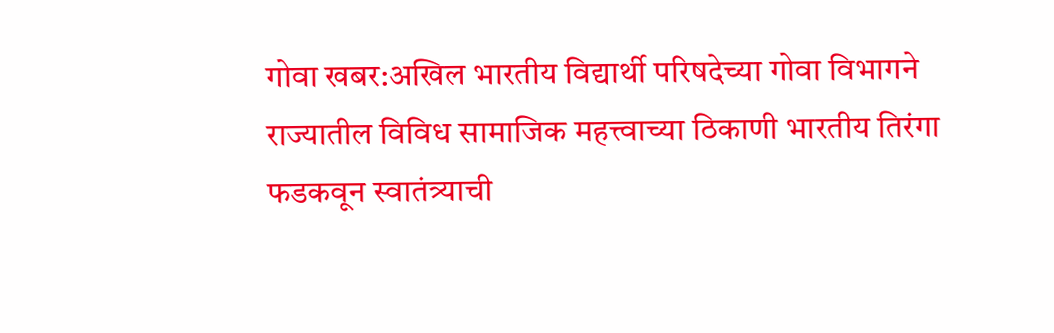गोवा खबर:अखिल भारतीय विद्यार्थी परिषदेच्या गोवा विभागने राज्यातील विविध सामाजिक महत्त्वाच्या ठिकाणी भारतीय तिरंगा फडकवून स्वातंत्र्याची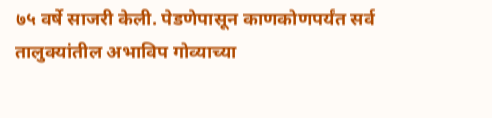७५ वर्षे साजरी केली. पेडणेपासून काणकोणपर्यंत सर्व तालुक्यांतील अभाविप गोव्याच्या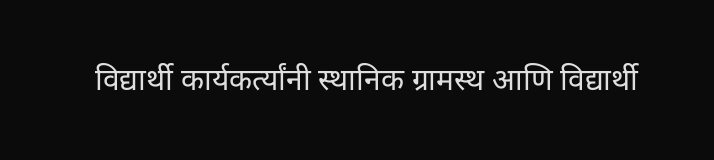विद्यार्थी कार्यकर्त्यांनी स्थानिक ग्रामस्थ आणि विद्यार्थी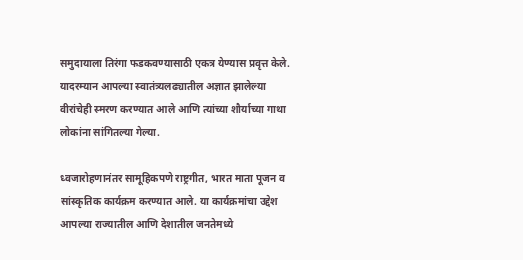समुदायाला तिरंगा फडकवण्यासाठी एकत्र येण्यास प्रवृत्त केले. यादरम्यान आपल्या स्वातंत्र्यलढ्यातील अज्ञात झालेल्या वीरांचेही स्मरण करण्यात आले आणि त्यांच्या शौर्याच्या गाथा लोकांना सांगितल्या गेल्या.

ध्वजारोहणानंतर सामूहिकपणे राष्ट्रगीत, भारत माता पूजन व सांस्कृतिक कार्यक्रम करण्यात आले. या कार्यक्रमांचा उद्देश आपल्या राज्यातील आणि देशातील जनतेमध्ये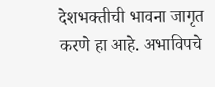देशभक्तीची भावना जागृत करणे हा आहे. अभाविपचे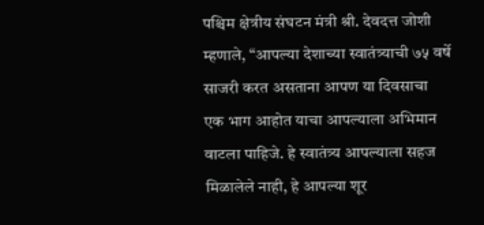पश्चिम क्षेत्रीय संघटन मंत्री श्री. देवदत्त जोशी म्हणाले, “आपल्या देशाच्या स्वातंत्र्याची ७५ वर्षे साजरी करत असताना आपण या दिवसाचा एक भाग आहोत याचा आपल्याला अभिमान वाटला पाहिजे. हे स्वातंत्र्य आपल्याला सहज मिळालेले नाही, हे आपल्या शूर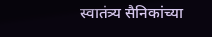स्वातंत्र्य सैनिकांच्या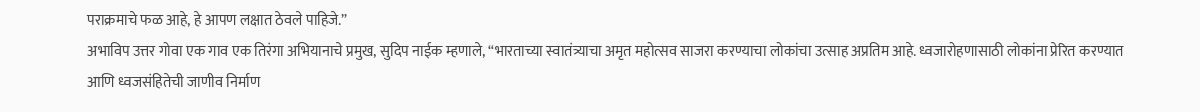पराक्रमाचे फळ आहे, हे आपण लक्षात ठेवले पाहिजे.”
अभाविप उत्तर गोवा एक गाव एक तिरंगा अभियानाचे प्रमुख, सुदिप नाईक म्हणाले, “भारताच्या स्वातंत्र्याचा अमृत महोत्सव साजरा करण्याचा लोकांचा उत्साह अप्रतिम आहे. ध्वजारोहणासाठी लोकांना प्रेरित करण्यात आणि ध्वजसंहितेची जाणीव निर्माण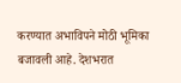करण्यात अभाविपने मोठी भूमिका बजावली आहे. देशभरात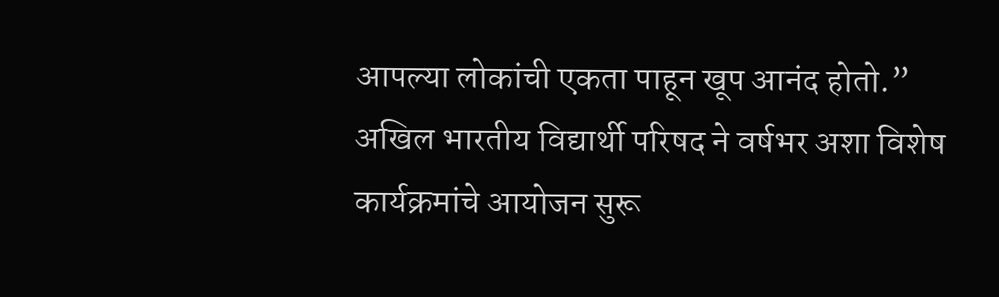आपल्या लोकांची एकता पाहून खूप आनंद होतो.” अखिल भारतीय विद्यार्थी परिषद ने वर्षभर अशा विशेष कार्यक्रमांचे आयोजन सुरू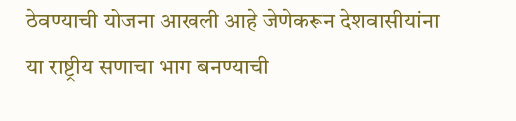ठेवण्याची योजना आखली आहे जेणेकरून देशवासीयांना या राष्ट्रीय सणाचा भाग बनण्याची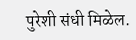पुरेशी संधी मिळेल.